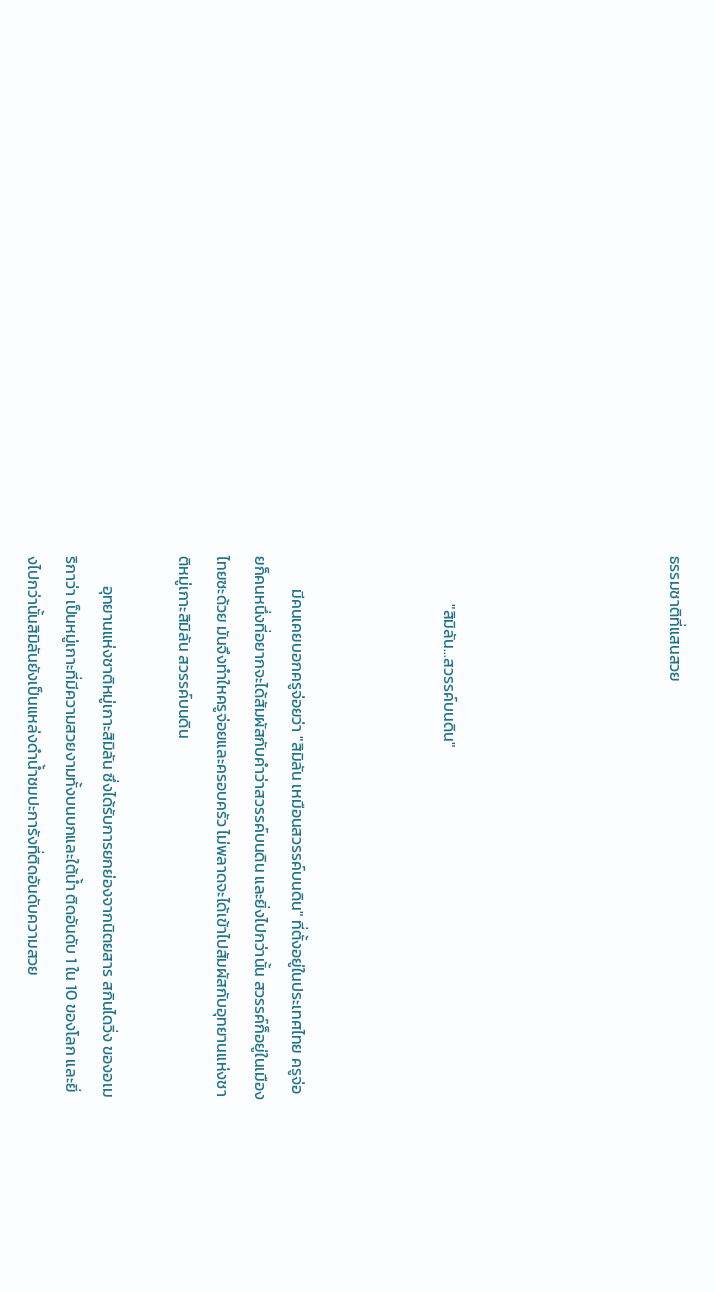ธรรมชาติที่แสนสวย





             "สิมิลัน...สวรรค์บนดิน"



         มีคนเคยบอกครูจ่อยว่า "สิมิลัน เหมือนสวรรค์บนดิน" ที่ตั้งอยู่ในประเทศไทย ครูจ่อยก็คนหนึ่งที่อยากจะได้สัมผัสกับคำว่าสวรรค์บนดิน และยิ่งไปกว่านั้น สวรรค์ก็อยู่ในเมืองไทยซะด้วย มันจึงทำใหครูจ่อยและครอบครัว ไม่พลาดจะได้เข้าไปสัมผัสกับอุทยานแห่งชาติหมู่เกาะสิมิลัน สวรรค์บนดิน

        อุทยานแห่งชาติหมู่เกาะสิมิลัน ซึ่งได้รับการยกย่องจากนิตยสาร สกินไดวิ่ง ของอเมริกาว่า เป็นหมู่เกาะที่มีความสวยงามทั้งบนบกและใต้น้ำ ติดอันดับ 1 ใน 10 ของโลก และยิ่งไปกว่านั้นสิมิลันยังเป็นแหล่งดำน้ำชมปะการังที่ติดอันดับความสวย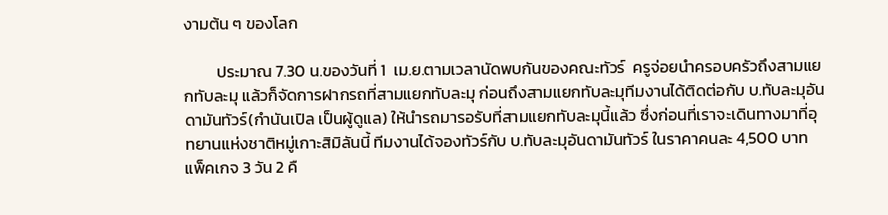งามต้น ๆ ของโลก

         ประมาณ 7.30 น.ของวันที่ 1  เม.ย.ตามเวลานัดพบกันของคณะทัวร์  ครูจ่อยนำครอบครัวถึงสามแยกทับละมุ แล้วก็จัดการฝากรถที่สามแยกทับละมุ ก่อนถึงสามแยกทับละมุทีมงานได้ติดต่อกับ บ.ทับละมุอันดามันทัวร์(กำนันเปิล เป็นผู้ดูแล) ให้นำรถมารอรับที่สามแยกทับละมุนี้แล้ว ซึ่งก่อนที่เราจะเดินทางมาที่อุทยานแห่งชาติหมู่เกาะสิมิลันนี้ ทีมงานได้จองทัวร์กับ บ.ทับละมุอันดามันทัวร์ ในราคาคนละ 4,500 บาท แพ็คเกจ 3 วัน 2 คื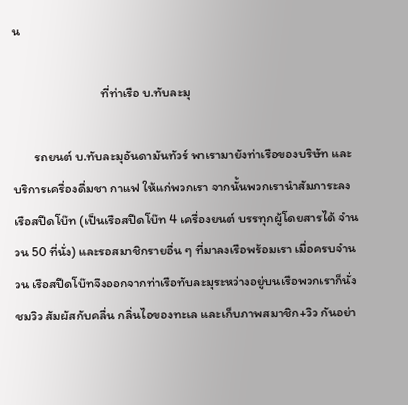น

                              ที่ท่าเรือ บ.ทับละมุ

       รถยนต์ บ.ทับละมุอันดามันทัวร์ พาเรามายังท่าเรือของบริษัท และบริการเครื่องดื่มชา กาแฟ ให้แก่พวกเรา จากนั้นพวกเรานำสัมภาระลงเรือสปีดโบ๊ท (เป็นเรือสปีดโบ๊ท 4 เครื่องยนต์ บรรทุกผู้โดยสารได้ จำนวน 50 ที่นั่ง) และรอสมาชิกรายอื่น ๆ ที่มาลงเรือพร้อมเรา เมื่อครบจำนวน เรือสปีดโบ๊ทจึงออกจากท่าเรือทับละมุระหว่างอยู่บนเรือพวกเราก็นั่งชมวิว สัมผัสกับคลื่น กลิ่นไอของทะเล และเก็บภาพสมาชิก+วิว กันอย่า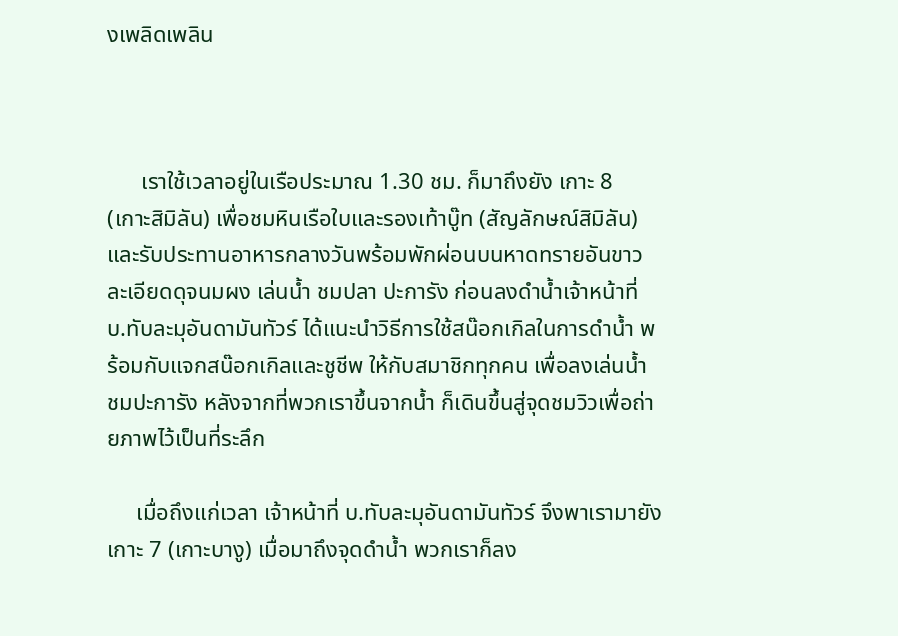งเพลิดเพลิน



      เราใช้เวลาอยู่ในเรือประมาณ 1.30 ชม. ก็มาถึงยัง เกาะ 8 (เกาะสิมิลัน) เพื่อชมหินเรือใบและรองเท้าบู๊ท (สัญลักษณ์สิมิลัน) และรับประทานอาหารกลางวันพร้อมพักผ่อนบนหาดทรายอันขาวละเอียดดุจนมผง เล่นน้ำ ชมปลา ปะการัง ก่อนลงดำน้ำเจ้าหน้าที่ บ.ทับละมุอันดามันทัวร์ ได้แนะนำวิธีการใช้สน๊อกเกิลในการดำน้ำ พร้อมกับแจกสน๊อกเกิลและชูชีพ ให้กับสมาชิกทุกคน เพื่อลงเล่นน้ำ ชมปะการัง หลังจากที่พวกเราขึ้นจากน้ำ ก็เดินขึ้นสู่จุดชมวิวเพื่อถ่ายภาพไว้เป็นที่ระลึก

     เมื่อถึงแก่เวลา เจ้าหน้าที่ บ.ทับละมุอันดามันทัวร์ จึงพาเรามายัง เกาะ 7 (เกาะบางู) เมื่อมาถึงจุดดำน้ำ พวกเราก็ลง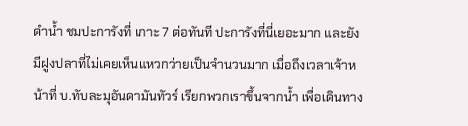ดำน้ำ ชมปะการังที่ เกาะ 7 ต่อทันที ปะการังที่นี่เยอะมาก และยังมีฝูงปลาที่ไม่เคยเห็นแหวกว่ายเป็นจำนวนมาก เมื่อถึงเวลาเจ้าหน้าที่ บ.ทับละมุอันดามันทัวร์ เรียกพวกเราขึ้นจากน้ำ เพื่อเดินทาง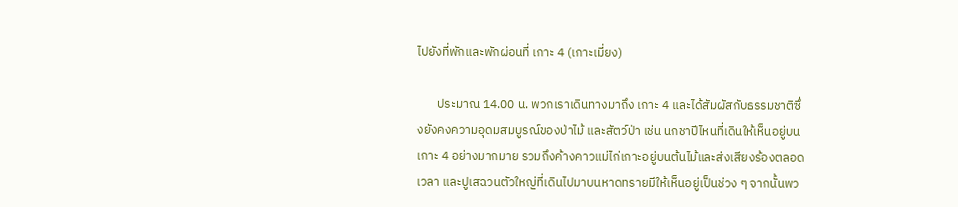ไปยังที่พักและพักผ่อนที่ เกาะ 4 (เกาะเมี่ยง)

       ประมาณ 14.00 น. พวกเราเดินทางมาถึง เกาะ 4 และได้สัมผัสกับธรรมชาติซึ่งยังคงความอุดมสมบูรณ์ของป่าไม้ และสัตว์ป่า เช่น นกชาปีไหนที่เดินให้เห็นอยู่บนเกาะ 4 อย่างมากมาย รวมถึงค้างคาวแม่ไก่เกาะอยู่บนต้นไม้และส่งเสียงร้องตลอดเวลา และปูเสฉวนตัวใหญ่ที่เดินไปมาบนหาดทรายมีให้เห็นอยู่เป็นช่วง ๆ จากนั้นพว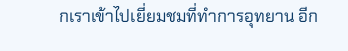กเราเข้าไปเยี่ยมชมที่ทำการอุทยาน อีก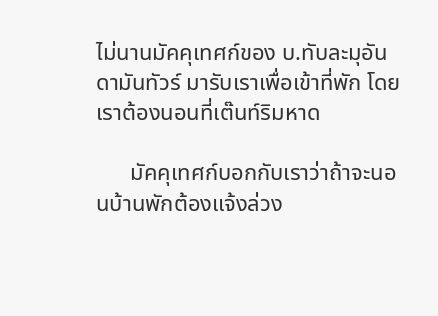ไม่นานมัคคุเทศก์ของ บ.ทับละมุอันดามันทัวร์ มารับเราเพื่อเข้าที่พัก โดยเราต้องนอนที่เต๊นท์ริมหาด

      มัคคุเทศก์บอกกับเราว่าถ้าจะนอนบ้านพักต้องแจ้งล่วง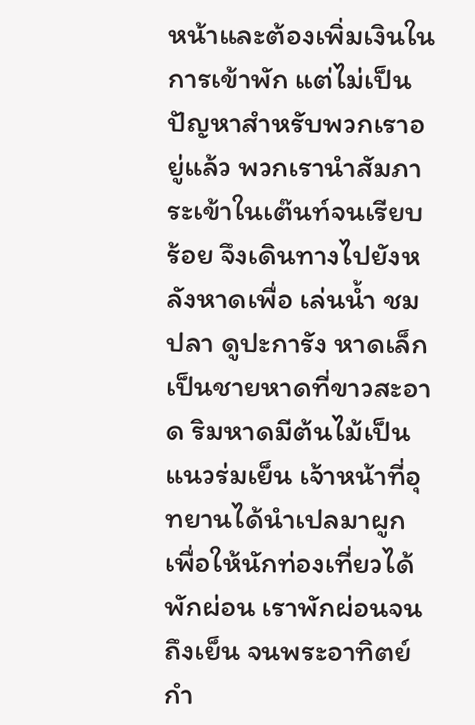หน้าและต้องเพิ่มเงินในการเข้าพัก แต่ไม่เป็นปัญหาสำหรับพวกเราอยู่แล้ว พวกเรานำสัมภาระเข้าในเต๊นท์จนเรียบร้อย จึงเดินทางไปยังหลังหาดเพื่อ เล่นน้ำ ชมปลา ดูปะการัง หาดเล็กเป็นชายหาดที่ขาวสะอาด ริมหาดมีต้นไม้เป็นแนวร่มเย็น เจ้าหน้าที่อุทยานได้นำเปลมาผูกเพื่อให้นักท่องเที่ยวได้พักผ่อน เราพักผ่อนจนถึงเย็น จนพระอาทิตย์กำ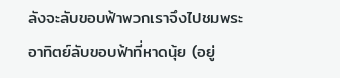ลังจะลับขอบฟ้าพวกเราจึงไปชมพระอาทิตย์ลับขอบฟ้าที่หาดนุ้ย (อยู่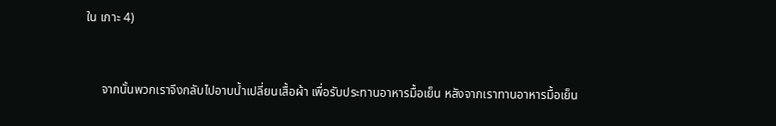ใน เกาะ 4)



     จากนั้นพวกเราจึงกลับไปอาบน้ำเปลี่ยนเสื้อผ้า เพื่อรับประทานอาหารมื้อเย็น หลังจากเราทานอาหารมื้อเย็น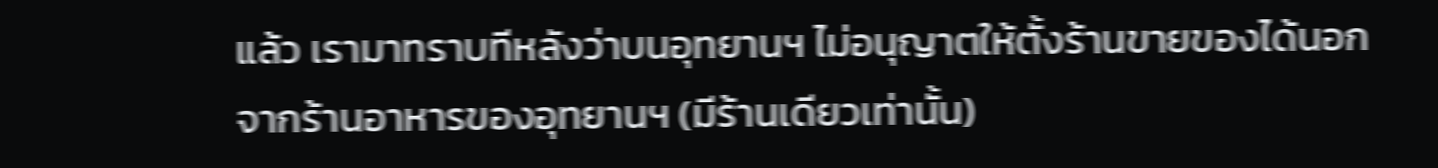แล้ว เรามาทราบทีหลังว่าบนอุทยานฯ ไม่อนุญาตให้ตั้งร้านขายของได้นอกจากร้านอาหารของอุทยานฯ (มีร้านเดียวเท่านั้น)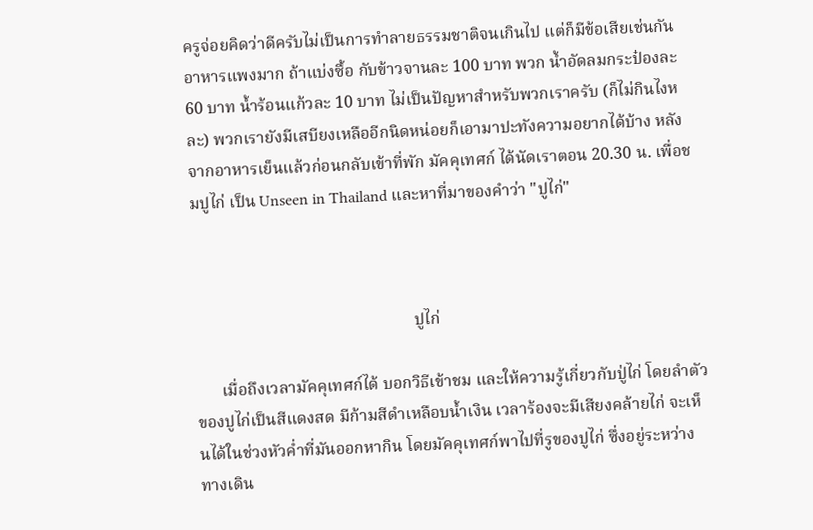ครูจ่อยคิดว่าดีครับไม่เป็นการทำลายธรรมชาติจนเกินไป แต่ก็มีข้อเสียเช่นกัน อาหารแพงมาก ถ้าแบ่งซื้อ กับข้าวจานละ 100 บาท พวก น้ำอัดลมกระป๋องละ 60 บาท น้ำร้อนแก้วละ 10 บาท ไม่เป็นปัญหาสำหรับพวกเราครับ (ก็ไม่กินไงหละ) พวกเรายังมีเสบียงเหลืออีกนิดหน่อยก็เอามาปะทังความอยากได้บ้าง หลังจากอาหารเย็นแล้วก่อนกลับเข้าที่พัก มัคคุเทศก์ ได้นัดเราตอน 20.30 น. เพื่อชมปูไก่ เป็น Unseen in Thailand และหาที่มาของคำว่า "ปูไก่"



                                                     ปูไก่

      เมื่อถึงเวลามัคคุเทศก์ได้ บอกวิธีเข้าชม และให้ความรู้เกี่ยวกับปู่ไก่ โดยลำตัวของปูไก่เป็นสีแดงสด มีก้ามสีดำเหลือบน้ำเงิน เวลาร้องจะมีเสียงคล้ายไก่ จะเห็นได้ในช่วงหัวค่ำที่มันออกหากิน โดยมัคคุเทศก์พาไปที่รูของปูไก่ ซึ่งอยู่ระหว่างทางเดิน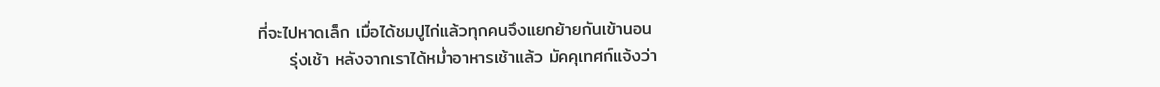ที่จะไปหาดเล็ก เมื่อได้ชมปูไก่แล้วทุกคนจึงแยกย้ายกันเข้านอน
     รุ่งเช้า หลังจากเราได้หม่ำอาหารเช้าแล้ว มัคคุเทศก์แจ้งว่า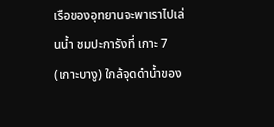เรือของอุทยานจะพาเราไปเล่นน้ำ ชมปะการังที่ เกาะ 7 (เกาะบางู) ใกล้จุดดำน้ำของ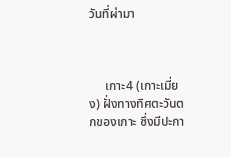วันที่ผ่ามา



     เกาะ4 (เกาะเมี่ยง) ฝั่งทางทิศตะวันตกของเกาะ ซึ่งมีปะกา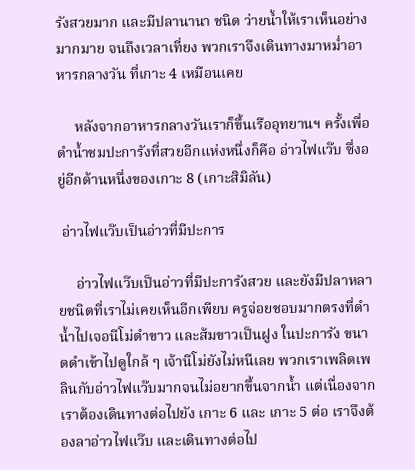รังสวยมาก และมีปลานานา ชนิด ว่ายน้ำให้เราเห็นอย่างมากมาย จนถึงเวลาเที่ยง พวกเราจึงเดินทางมาหม่ำอาหารกลางวัน ที่เกาะ 4 เหมือนเคย

     หลังจากอาหารกลางวันเราก็ขึ้นเรืออุทยานฯ ครั้งเพื่อดำน้ำชมปะการังที่สวยอีกแห่งหนึ่งก็คือ อ่าวไฟแว๊บ ซึ่งอยู่อีกด้านหนึ่งของเกาะ 8 (เกาะสิมิลัน)

 อ่าวไฟแว๊บเป็นอ่าวที่มีปะการ

     อ่าวไฟแว๊บเป็นอ่าวที่มีปะการังสวย และยังมีปลาหลายชนิดที่เราไม่เคยเห็นอีกเพียบ ครูจ่อยชอบมากตรงที่ดำน้ำไปเจอนีโม่ดำขาว และส้มขาวเป็นฝูง ในปะการัง ขนาดดำเข้าไปดูใกล้ ๆ เจ้านีโม่ยังไม่หนีเลย พวกเราเพลิดเพลินกับอ่าวไฟแว๊บมากจนไม่อยากขึ้นจากน้ำ แต่เนื่องจากเราต้องเดินทางต่อไปยัง เกาะ 6 และ เกาะ 5 ต่อ เราจึงต้องลาอ่าวไฟแว๊บ และเดินทางต่อไป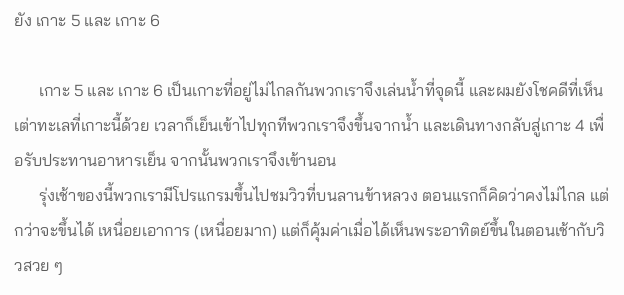ยัง เกาะ 5 และ เกาะ 6

      เกาะ 5 และ เกาะ 6 เป็นเกาะที่อยู่ไม่ไกลกันพวกเราจึงเล่นน้ำที่จุดนี้ และผมยังโชคดีที่เห็นเต่าทะเลที่เกาะนี้ด้วย เวลาก็เย็นเข้าไปทุกทีพวกเราจึงขึ้นจากน้ำ และเดินทางกลับสู่เกาะ 4 เพื่อรับประทานอาหารเย็น จากนั้นพวกเราจึงเข้านอน
      รุ่งเช้าของนี้พวกเรามีโปรแกรมขึ้นไปชมวิวที่บนลานข้าหลวง ตอนแรกก็คิดว่าคงไม่ไกล แต่กว่าจะขึ้นได้ เหนื่อยเอาการ (เหนื่อยมาก) แต่ก็คุ้มค่าเมื่อได้เห็นพระอาทิตย์ขึ้นในตอนเช้ากับวิวสวย ๆ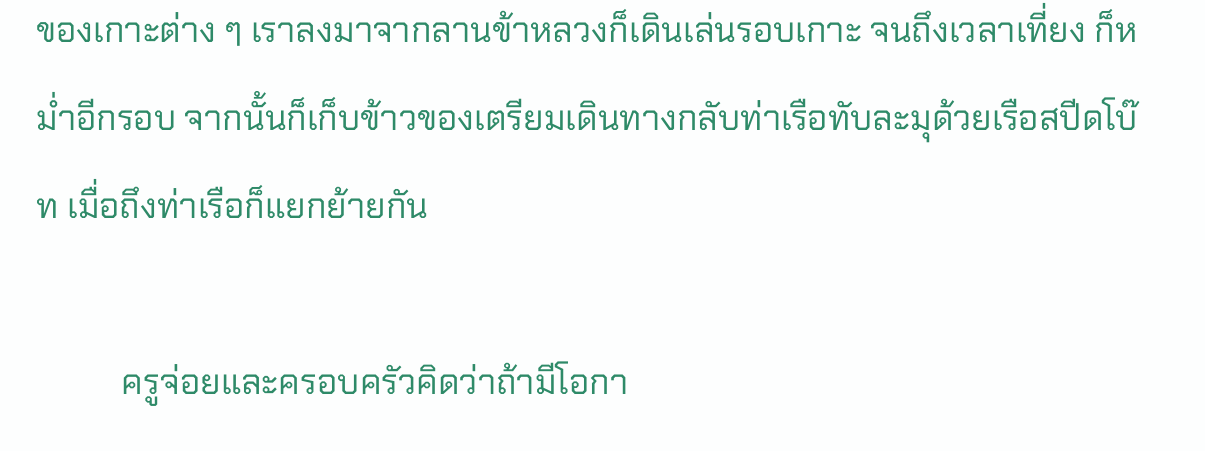ของเกาะต่าง ๆ เราลงมาจากลานข้าหลวงก็เดินเล่นรอบเกาะ จนถึงเวลาเที่ยง ก็หม่ำอีกรอบ จากนั้นก็เก็บข้าวของเตรียมเดินทางกลับท่าเรือทับละมุด้วยเรือสปีดโบ๊ท เมื่อถึงท่าเรือก็แยกย้ายกัน

          ครูจ่อยและครอบครัวคิดว่าถ้ามีโอกา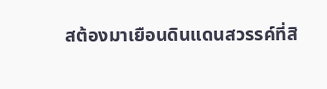สต้องมาเยือนดินแดนสวรรค์ที่สิ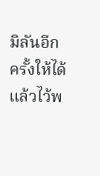มิลันอีกครั้งให้ได้ แล้วไว้พ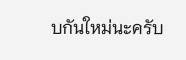บกันใหม่นะครับ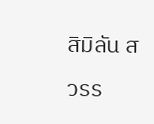สิมิลัน สวรร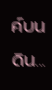ค์บนดิน...